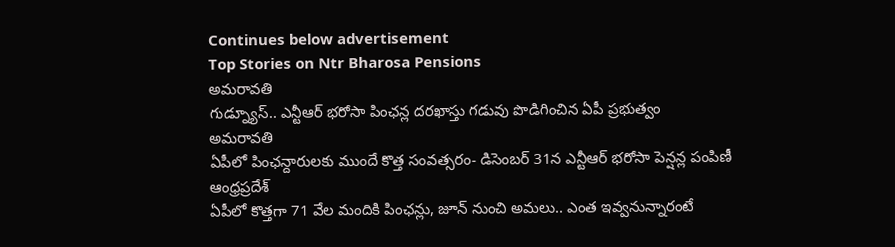Continues below advertisement
Top Stories on Ntr Bharosa Pensions
అమరావతి
గుడ్న్యూస్.. ఎన్టీఆర్ భరోసా పింఛన్ల దరఖాస్తు గడువు పొడిగించిన ఏపీ ప్రభుత్వం
అమరావతి
ఏపీలో పింఛన్దారులకు ముందే కొత్త సంవత్సరం- డిసెంబర్ 31న ఎన్టీఆర్ భరోసా పెన్షన్ల పంపిణీ
ఆంధ్రప్రదేశ్
ఏపీలో కొత్తగా 71 వేల మందికి పింఛన్లు, జూన్ నుంచి అమలు.. ఎంత ఇవ్వనున్నారంటే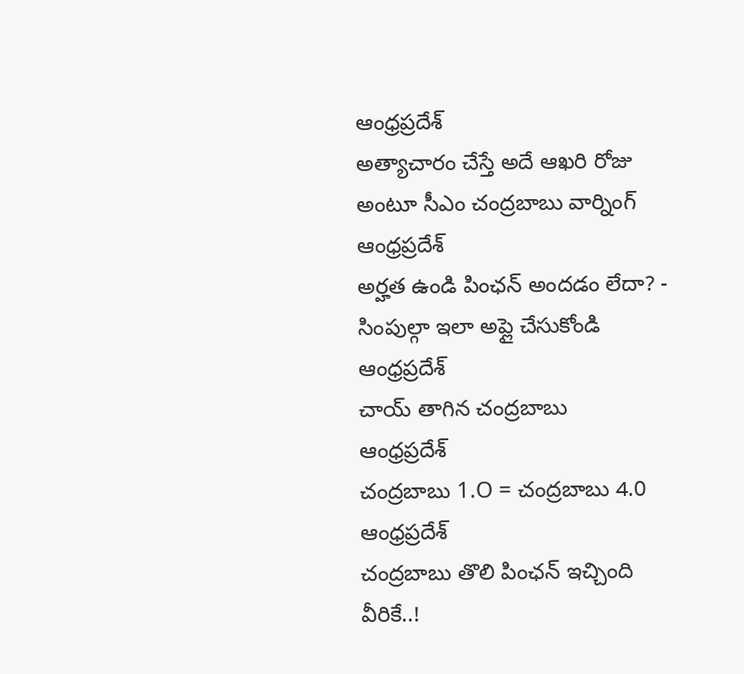ఆంధ్రప్రదేశ్
అత్యాచారం చేస్తే అదే ఆఖరి రోజు అంటూ సీఎం చంద్రబాబు వార్నింగ్
ఆంధ్రప్రదేశ్
అర్హత ఉండి పింఛన్ అందడం లేదా? - సింపుల్గా ఇలా అప్లై చేసుకోండి
ఆంధ్రప్రదేశ్
చాయ్ తాగిన చంద్రబాబు
ఆంధ్రప్రదేశ్
చంద్రబాబు 1.O = చంద్రబాబు 4.0
ఆంధ్రప్రదేశ్
చంద్రబాబు తొలి పింఛన్ ఇచ్చింది వీరికే..!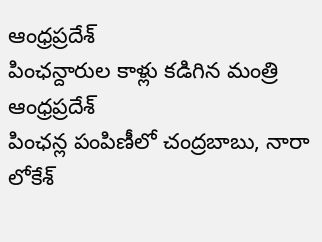ఆంధ్రప్రదేశ్
పింఛన్దారుల కాళ్లు కడిగిన మంత్రి
ఆంధ్రప్రదేశ్
పింఛన్ల పంపిణీలో చంద్రబాబు, నారా లోకేశ్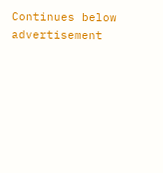Continues below advertisement